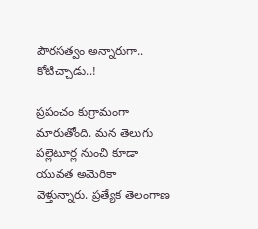పౌరసత్వం అన్నారుగా.. కోటిచ్చాడు..!

ప్రపంచం కుగ్రామంగా మారుతోంది. మన తెలుగు పల్లెటూర్ల నుంచి కూడా యువత అమెరికా వెళ్తున్నారు. ప్రత్యేక తెలంగాణ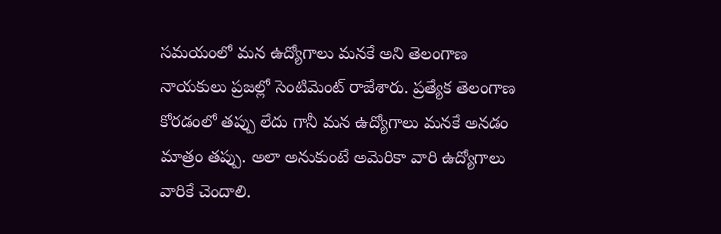సమయంలో మన ఉద్యోగాలు మనకే అని తెలంగాణ నాయకులు ప్రజల్లో సెంటిమెంట్ రాజేశారు. ప్రత్యేక తెలంగాణ కోరడంలో తప్పు లేదు గానీ మన ఉద్యోగాలు మనకే అనడం మాత్రం తప్పు. అలా అనుకుంటే అమెరికా వారి ఉద్యోగాలు వారికే చెందాలి.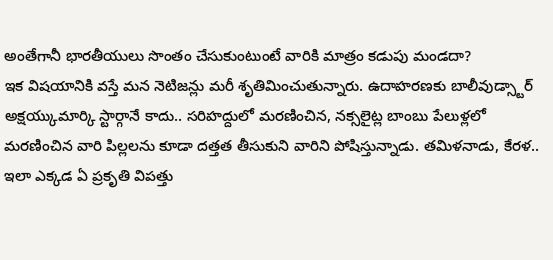అంతేగానీ భారతీయులు సొంతం చేసుకుంటుంటే వారికి మాత్రం కడుపు మండదా?
ఇక విషయానికి వస్తే మన నెటిజన్లు మరీ శృతిమించుతున్నారు. ఉదాహరణకు బాలీవుడ్స్టార్ అక్షయ్కుమార్కి స్టార్గానే కాదు.. సరిహద్దులో మరణించిన, నక్సలైట్ల బాంబు పేలుళ్లలో మరణించిన వారి పిల్లలను కూడా దత్తత తీసుకుని వారిని పోషిస్తున్నాడు. తమిళనాడు, కేరళ.. ఇలా ఎక్కడ ఏ ప్రకృతి విపత్తు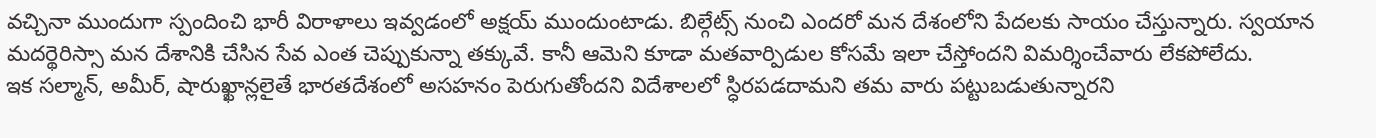వచ్చినా ముందుగా స్పందించి భారీ విరాళాలు ఇవ్వడంలో అక్షయ్ ముందుంటాడు. బిల్గేట్స్ నుంచి ఎందరో మన దేశంలోని పేదలకు సాయం చేస్తున్నారు. స్వయాన మదర్థెరిస్సా మన దేశానికి చేసిన సేవ ఎంత చెప్పుకున్నా తక్కువే. కానీ ఆమెని కూడా మతవార్పిడుల కోసమే ఇలా చేస్తోందని విమర్శించేవారు లేకపోలేదు.
ఇక సల్మాన్, అమీర్, షారుఖ్ఖాన్లలైతే భారతదేశంలో అసహనం పెరుగుతోందని విదేశాలలో స్ధిరపడదామని తమ వారు పట్టుబడుతున్నారని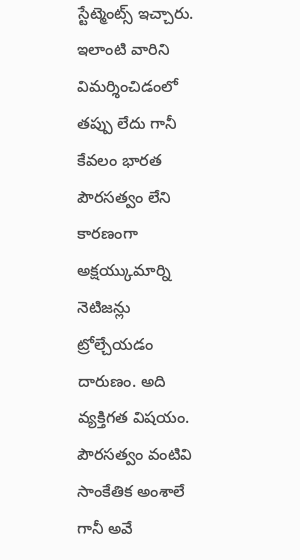స్టేట్మెంట్స్ ఇచ్చారు. ఇలాంటి వారిని విమర్శించిడంలో తప్పు లేదు గానీ కేవలం భారత పౌరసత్వం లేని కారణంగా అక్షయ్కుమార్ని నెటిజన్లు ట్రోల్చేయడం దారుణం. అది వ్యక్తిగత విషయం. పౌరసత్వం వంటివి సాంకేతిక అంశాలే గానీ అవే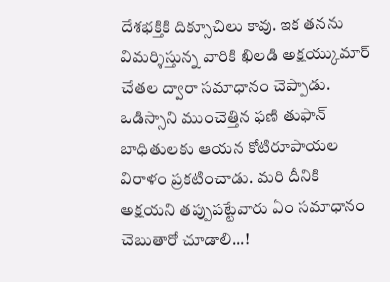దేశభక్తికి దిక్సూచిలు కావు. ఇక తనను విమర్శిస్తున్న వారికి ఖిలడి అక్షయ్కుమార్ చేతల ద్వారా సమాధానం చెప్పాడు. ఒడిస్సాని ముంచెత్తిన ఫణి తుఫాన్ బాధితులకు ఆయన కోటిరూపాయల విరాళం ప్రకటించాడు. మరి దీనికి అక్షయని తప్పుపట్టేవారు ఏం సమాధానం చెబుతారో చూడాలి...!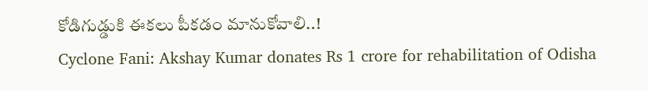కోడిగుడ్డుకి ఈకలు పీకడం మానుకోవాలి..!
Cyclone Fani: Akshay Kumar donates Rs 1 crore for rehabilitation of Odisha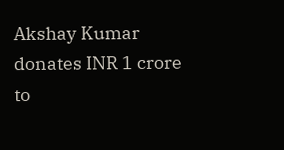Akshay Kumar donates INR 1 crore to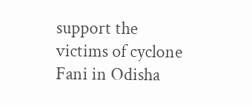support the victims of cyclone Fani in Odisha